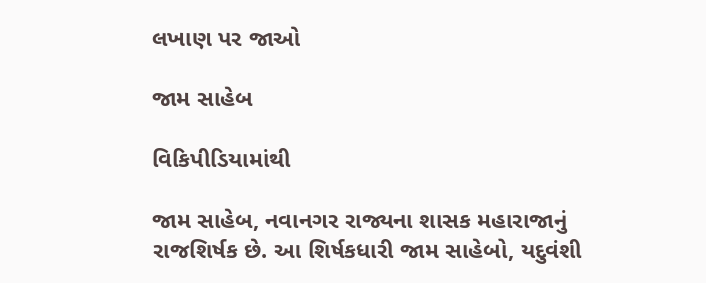લખાણ પર જાઓ

જામ સાહેબ

વિકિપીડિયામાંથી

જામ સાહેબ, નવાનગર રાજ્યના શાસક મહારાજાનું રાજશિર્ષક છે. આ શિર્ષકધારી જામ સાહેબો, યદુવંશી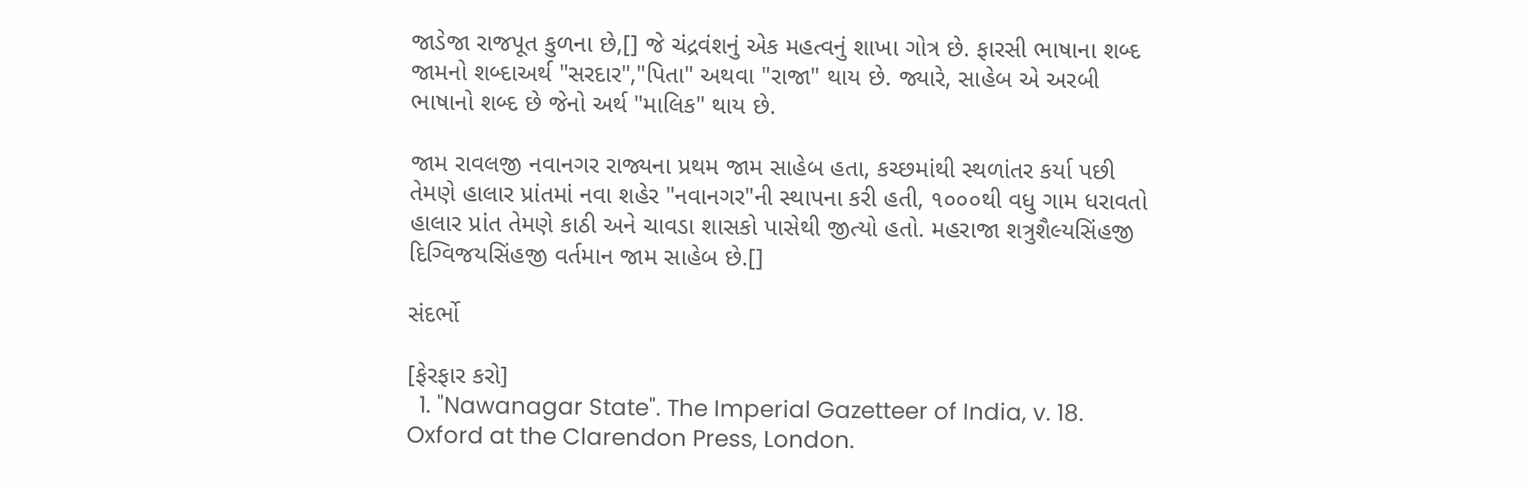જાડેજા રાજપૂત કુળના છે,[] જે ચંદ્રવંશનું એક મહત્વનું શાખા ગોત્ર છે. ફારસી ભાષાના શબ્દ જામનો શબ્દાઅર્થ "સરદાર","પિતા" અથવા "રાજા" થાય છે. જ્યારે, સાહેબ એ અરબી ભાષાનો શબ્દ છે જેનો અર્થ "માલિક" થાય છે.

જામ રાવલજી નવાનગર રાજ્યના પ્રથમ જામ સાહેબ હતા, કચ્છમાંથી સ્થળાંતર કર્યા પછી તેમણે હાલાર પ્રાંતમાં નવા શહેર "નવાનગર"ની સ્થાપના કરી હતી, ૧૦૦૦થી વધુ ગામ ધરાવતો હાલાર પ્રાંત તેમણે કાઠી અને ચાવડા શાસકો પાસેથી જીત્યો હતો. મહરાજા શત્રુશૈલ્યસિંહજી દિગ્વિજયસિંહજી વર્તમાન જામ સાહેબ છે.[]

સંદર્ભો

[ફેરફાર કરો]
  1. "Nawanagar State". The Imperial Gazetteer of India, v. 18. Oxford at the Clarendon Press, London.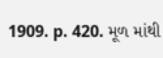1909. p. 420. મૂળ માંથી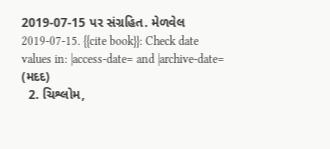2019-07-15 પર સંગ્રહિત. મેળવેલ 2019-07-15. {{cite book}}: Check date values in: |access-date= and |archive-date= (મદદ)
  2. ચિશ્લોમ,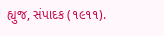હ્યુજ, સંપાદક (૧૯૧૧).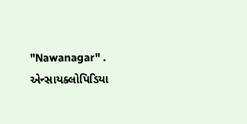"Nawanagar" . એન્સાયક્લોપિડિયા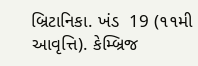બ્રિટાનિકા. ખંડ  19 (૧૧મી આવૃત્તિ). કેમ્બ્રિજ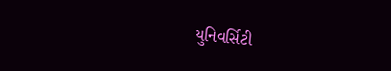યુનિવર્સિટી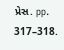પ્રેસ. pp. 317–318.